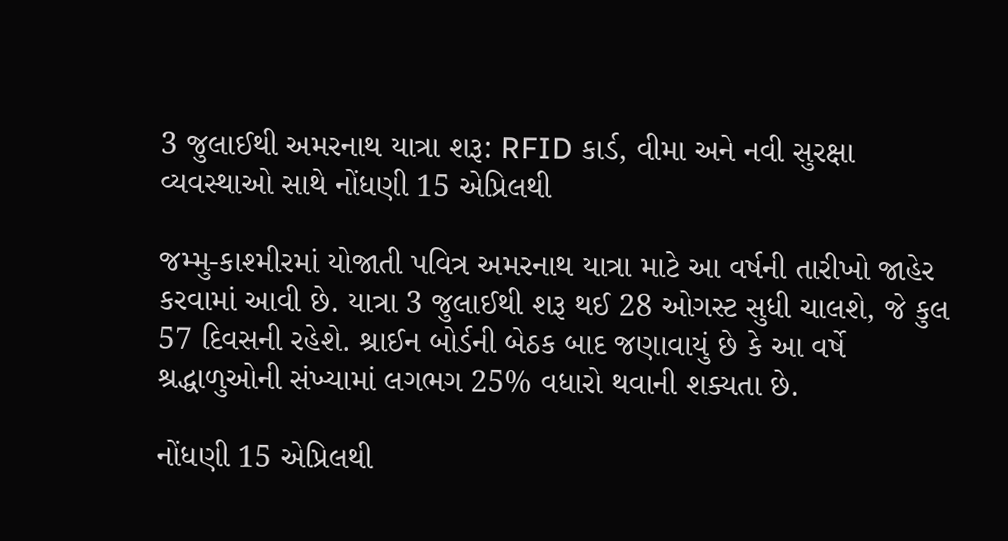3 જુલાઈથી અમરનાથ યાત્રા શરૂ: RFID કાર્ડ, વીમા અને નવી સુરક્ષા વ્યવસ્થાઓ સાથે નોંધણી 15 એપ્રિલથી

જમ્મુ-કાશ્મીરમાં યોજાતી પવિત્ર અમરનાથ યાત્રા માટે આ વર્ષની તારીખો જાહેર કરવામાં આવી છે. યાત્રા 3 જુલાઈથી શરૂ થઈ 28 ઓગસ્ટ સુધી ચાલશે, જે કુલ 57 દિવસની રહેશે. શ્રાઈન બોર્ડની બેઠક બાદ જણાવાયું છે કે આ વર્ષે શ્રદ્ધાળુઓની સંખ્યામાં લગભગ 25% વધારો થવાની શક્યતા છે.

નોંધણી 15 એપ્રિલથી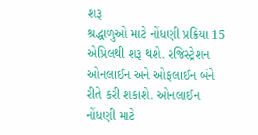શરૂ
શ્રદ્ધાળુઓ માટે નોંધણી પ્રક્રિયા 15 એપ્રિલથી શરૂ થશે. રજિસ્ટ્રેશન ઓનલાઈન અને ઓફલાઈન બંને રીતે કરી શકાશે. ઓનલાઈન નોંધણી માટે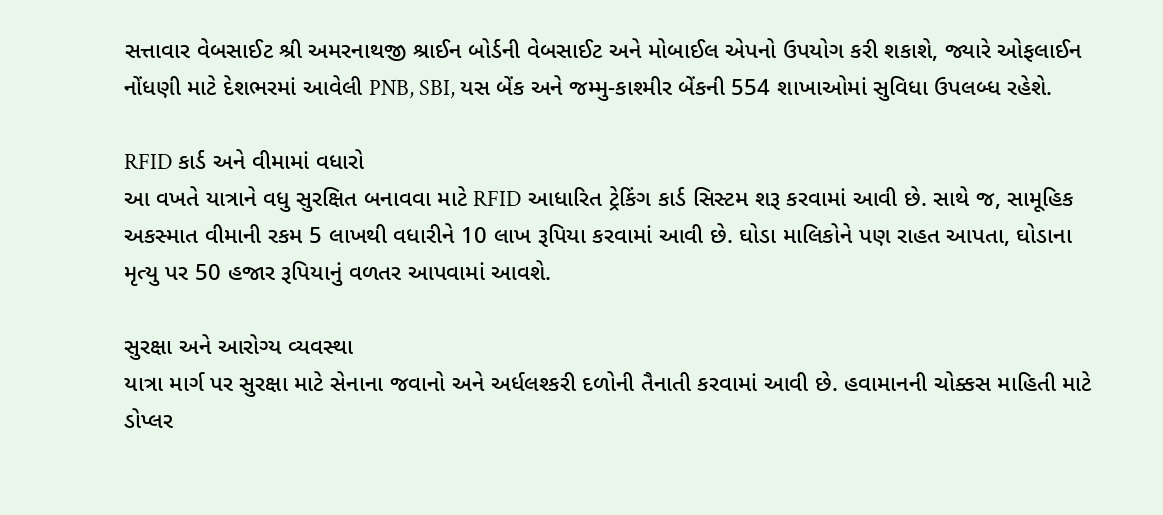સત્તાવાર વેબસાઈટ શ્રી અમરનાથજી શ્રાઈન બોર્ડની વેબસાઈટ અને મોબાઈલ એપનો ઉપયોગ કરી શકાશે, જ્યારે ઓફલાઈન નોંધણી માટે દેશભરમાં આવેલી PNB, SBI, યસ બેંક અને જમ્મુ-કાશ્મીર બેંકની 554 શાખાઓમાં સુવિધા ઉપલબ્ધ રહેશે.

RFID કાર્ડ અને વીમામાં વધારો
આ વખતે યાત્રાને વધુ સુરક્ષિત બનાવવા માટે RFID આધારિત ટ્રેકિંગ કાર્ડ સિસ્ટમ શરૂ કરવામાં આવી છે. સાથે જ, સામૂહિક અકસ્માત વીમાની રકમ 5 લાખથી વધારીને 10 લાખ રૂપિયા કરવામાં આવી છે. ઘોડા માલિકોને પણ રાહત આપતા, ઘોડાના મૃત્યુ પર 50 હજાર રૂપિયાનું વળતર આપવામાં આવશે.

સુરક્ષા અને આરોગ્ય વ્યવસ્થા
યાત્રા માર્ગ પર સુરક્ષા માટે સેનાના જવાનો અને અર્ધલશ્કરી દળોની તૈનાતી કરવામાં આવી છે. હવામાનની ચોક્કસ માહિતી માટે ડોપ્લર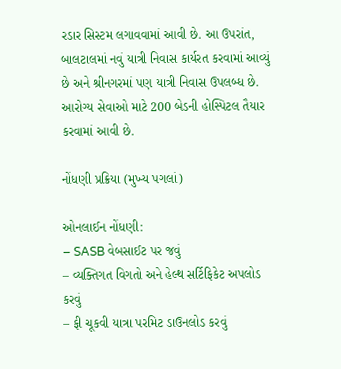રડાર સિસ્ટમ લગાવવામાં આવી છે. આ ઉપરાંત, બાલટાલમાં નવું યાત્રી નિવાસ કાર્યરત કરવામાં આવ્યું છે અને શ્રીનગરમાં પણ યાત્રી નિવાસ ઉપલબ્ધ છે. આરોગ્ય સેવાઓ માટે 200 બેડની હોસ્પિટલ તૈયાર કરવામાં આવી છે.

નોંધણી પ્રક્રિયા (મુખ્ય પગલાં)

ઓનલાઈન નોંધણી:
– SASB વેબસાઈટ પર જવું
– વ્યક્તિગત વિગતો અને હેલ્થ સર્ટિફિકેટ અપલોડ કરવું
– ફી ચૂકવી યાત્રા પરમિટ ડાઉનલોડ કરવું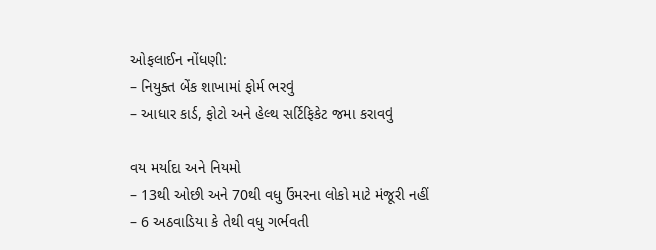ઓફલાઈન નોંધણી:
– નિયુક્ત બેંક શાખામાં ફોર્મ ભરવું
– આધાર કાર્ડ, ફોટો અને હેલ્થ સર્ટિફિકેટ જમા કરાવવું

વય મર્યાદા અને નિયમો
– 13થી ઓછી અને 70થી વધુ ઉંમરના લોકો માટે મંજૂરી નહીં
– 6 અઠવાડિયા કે તેથી વધુ ગર્ભવતી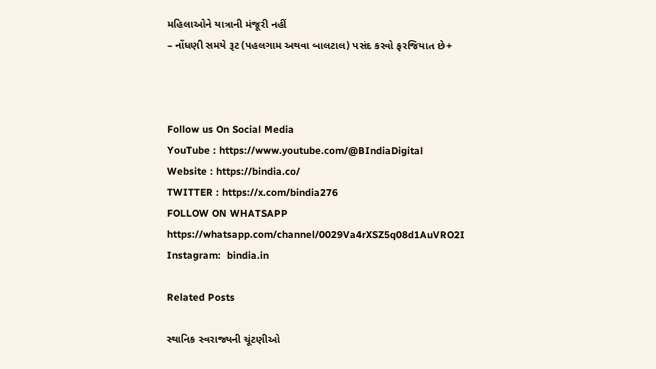મહિલાઓને યાત્રાની મંજૂરી નહીં
– નોંધણી સમયે રૂટ (પહલગામ અથવા બાલટાલ) પસંદ કરવો ફરજિયાત છે+



Follow us On Social Media
YouTube : https://www.youtube.com/@BIndiaDigital
Website : https://bindia.co/
TWITTER : https://x.com/bindia276
FOLLOW ON WHATSAPP  https://whatsapp.com/channel/0029Va4rXSZ5q08d1AuVRO2I
Instagram:  bindia.in

Related Posts

સ્થાનિક સ્વરાજ્યની ચૂંટણીઓ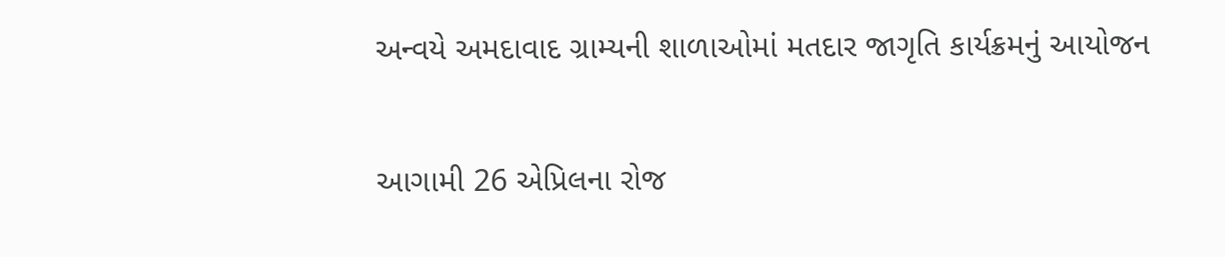અન્વયે અમદાવાદ ગ્રામ્યની શાળાઓમાં મતદાર જાગૃતિ કાર્યક્રમનું આયોજન

આગામી 26 એપ્રિલના રોજ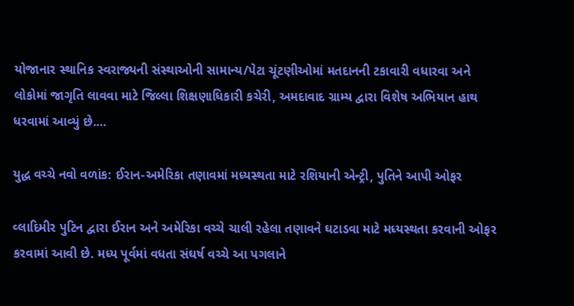યોજાનાર સ્થાનિક સ્વરાજ્યની સંસ્થાઓની સામાન્ય/પેટા ચૂંટણીઓમાં મતદાનની ટકાવારી વધારવા અને લોકોમાં જાગૃતિ લાવવા માટે જિલ્લા શિક્ષણાધિકારી કચેરી, અમદાવાદ ગ્રામ્ય દ્વારા વિશેષ અભિયાન હાથ ધરવામાં આવ્યું છે.…

યુદ્ધ વચ્ચે નવો વળાંક: ઈરાન-અમેરિકા તણાવમાં મધ્યસ્થતા માટે રશિયાની એન્ટ્રી, પુતિને આપી ઓફર

વ્લાદિમીર પુટિન દ્વારા ઈરાન અને અમેરિકા વચ્ચે ચાલી રહેલા તણાવને ઘટાડવા માટે મધ્યસ્થતા કરવાની ઓફર કરવામાં આવી છે. મધ્ય પૂર્વમાં વધતા સંઘર્ષ વચ્ચે આ પગલાને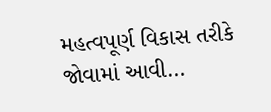મહત્વપૂર્ણ વિકાસ તરીકે જોવામાં આવી…